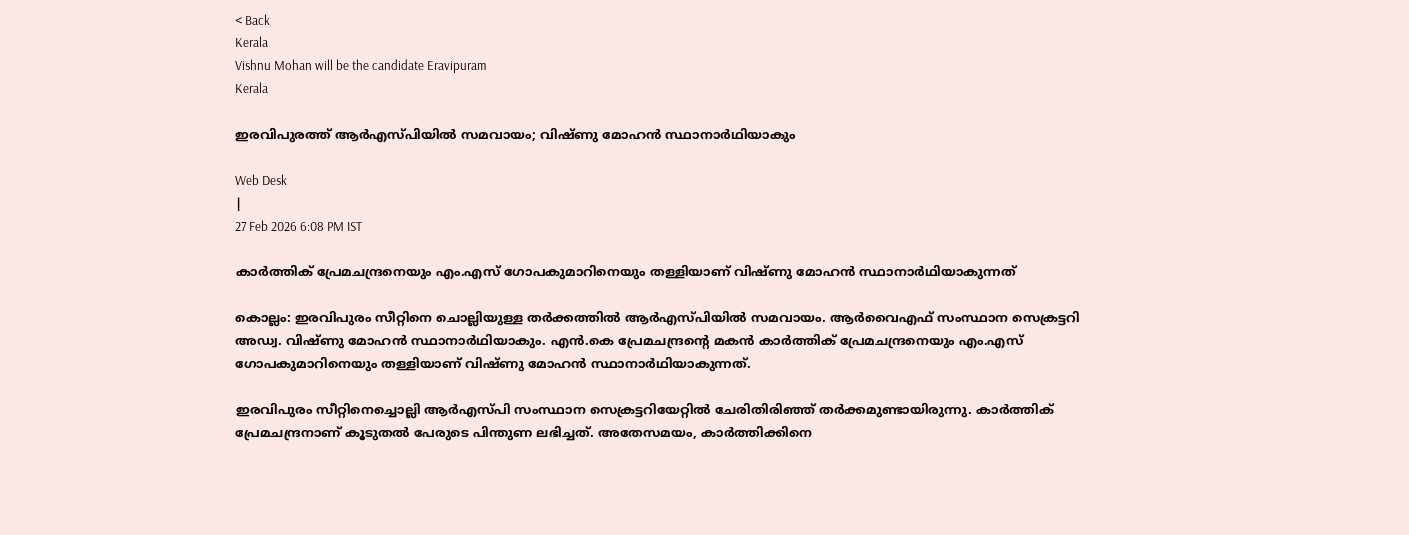< Back
Kerala
Vishnu Mohan will be the candidate Eravipuram
Kerala

ഇരവിപുരത്ത് ആര്‍എസ്പിയില്‍ സമവായം; വിഷ്ണു മോഹന്‍ സ്ഥാനാര്‍ഥിയാകും

Web Desk
|
27 Feb 2026 6:08 PM IST

കാര്‍ത്തിക് പ്രേമചന്ദ്രനെയും എം.എസ് ഗോപകുമാറിനെയും തള്ളിയാണ് വിഷ്ണു മോഹന്‍ സ്ഥാനാര്‍ഥിയാകുന്നത്

കൊല്ലം: ഇരവിപുരം സീറ്റിനെ ചൊല്ലിയുള്ള തര്‍ക്കത്തില്‍ ആര്‍എസ്പിയില്‍ സമവായം. ആര്‍വൈഎഫ് സംസ്ഥാന സെക്രട്ടറി അഡ്വ. വിഷ്ണു മോഹന്‍ സ്ഥാനാര്‍ഥിയാകും. എന്‍.കെ പ്രേമചന്ദ്രന്റെ മകന്‍ കാര്‍ത്തിക് പ്രേമചന്ദ്രനെയും എം.എസ് ഗോപകുമാറിനെയും തള്ളിയാണ് വിഷ്ണു മോഹന്‍ സ്ഥാനാര്‍ഥിയാകുന്നത്.

ഇരവിപുരം സീറ്റിനെച്ചൊല്ലി ആര്‍എസ്പി സംസ്ഥാന സെക്രട്ടറിയേറ്റില്‍ ചേരിതിരിഞ്ഞ് തര്‍ക്കമുണ്ടായിരുന്നു. കാര്‍ത്തിക് പ്രേമചന്ദ്രനാണ് കൂടുതല്‍ പേരുടെ പിന്തുണ ലഭിച്ചത്. അതേസമയം, കാര്‍ത്തിക്കിനെ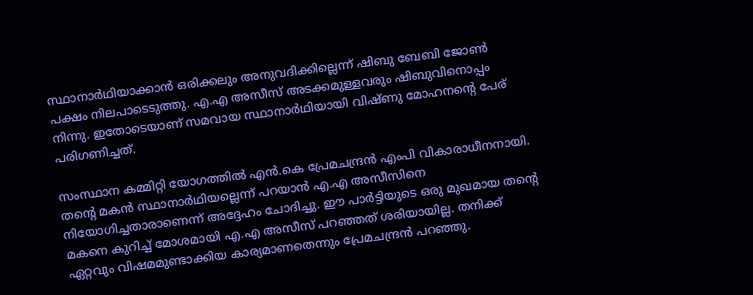സ്ഥാനാര്‍ഥിയാക്കാന്‍ ഒരിക്കലും അനുവദിക്കില്ലെന്ന് ഷിബു ബേബി ജോണ്‍ പക്ഷം നിലപാടെടുത്തു. എ.എ അസീസ് അടക്കമുള്ളവരും ഷിബുവിനൊപ്പം നിന്നു. ഇതോടെയാണ് സമവായ സ്ഥാനാര്‍ഥിയായി വിഷ്ണു മോഹനന്റെ പേര് പരിഗണിച്ചത്.

സംസ്ഥാന കമ്മിറ്റി യോഗത്തില്‍ എന്‍.കെ പ്രേമചന്ദ്രന്‍ എംപി വികാരാധീനനായി. തന്റെ മകന്‍ സ്ഥാനാര്‍ഥിയല്ലെന്ന് പറയാന്‍ എ.എ അസീസിനെ നിയോഗിച്ചതാരാണെന്ന് അദ്ദേഹം ചോദിച്ചു. ഈ പാര്‍ട്ടിയുടെ ഒരു മുഖമായ തന്റെ മകനെ കുറിച്ച് മോശമായി എ.എ അസീസ് പറഞ്ഞത് ശരിയായില്ല. തനിക്ക് ഏറ്റവും വിഷമമുണ്ടാക്കിയ കാര്യമാണതെന്നും പ്രേമചന്ദ്രന്‍ പറഞ്ഞു.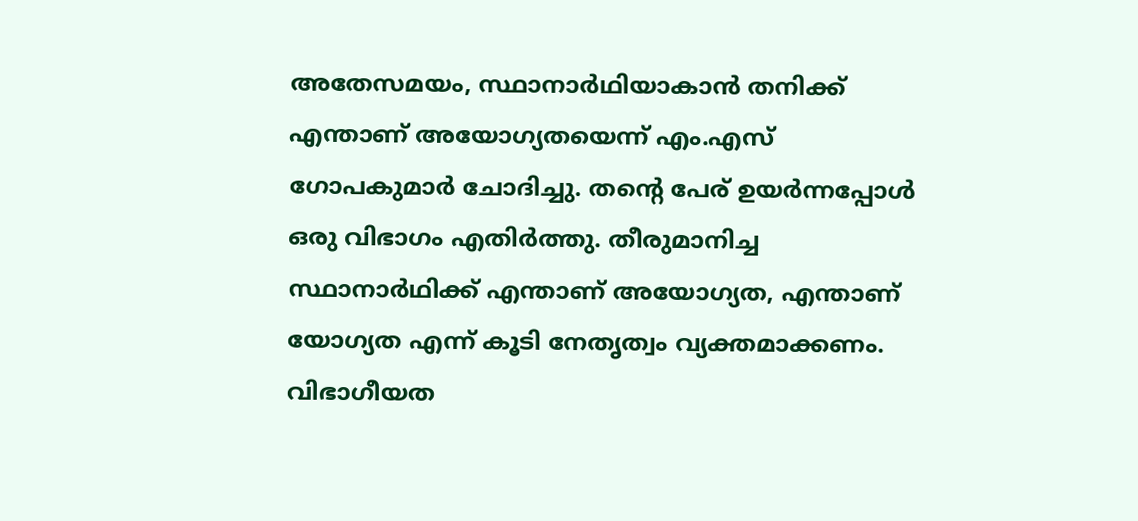അതേസമയം, സ്ഥാനാര്‍ഥിയാകാന്‍ തനിക്ക് എന്താണ് അയോഗ്യതയെന്ന് എം.എസ് ഗോപകുമാര്‍ ചോദിച്ചു. തന്റെ പേര് ഉയര്‍ന്നപ്പോള്‍ ഒരു വിഭാഗം എതിര്‍ത്തു. തീരുമാനിച്ച സ്ഥാനാര്‍ഥിക്ക് എന്താണ് അയോഗ്യത, എന്താണ് യോഗ്യത എന്ന് കൂടി നേതൃത്വം വ്യക്തമാക്കണം. വിഭാഗീയത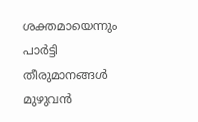ശക്തമായെന്നും പാര്‍ട്ടി തീരുമാനങ്ങള്‍ മുഴുവന്‍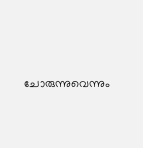ചോരുന്നുവെന്നും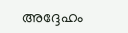അദ്ദേഹം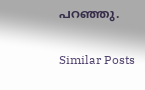പറഞ്ഞു.

Similar Posts